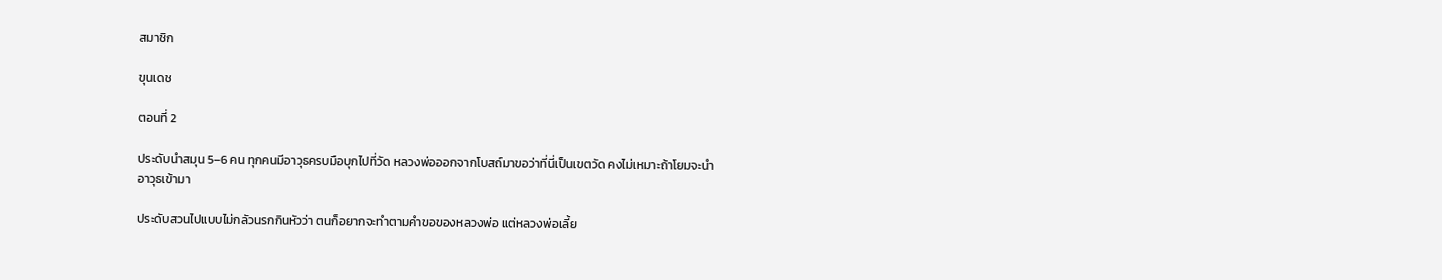สมาชิก

ขุนเดช

ตอนที่ 2

ประดับนำสมุน 5–6 คน ทุกคนมีอาวุธครบมือบุกไปที่วัด หลวงพ่อออกจากโบสถ์มาขอว่าที่นี่เป็นเขตวัด คงไม่เหมาะถ้าโยมจะนำอาวุธเข้ามา

ประดับสวนไปแบบไม่กลัวนรกกินหัวว่า ตนก็อยากจะทำตามคำขอของหลวงพ่อ แต่หลวงพ่อเลี้ย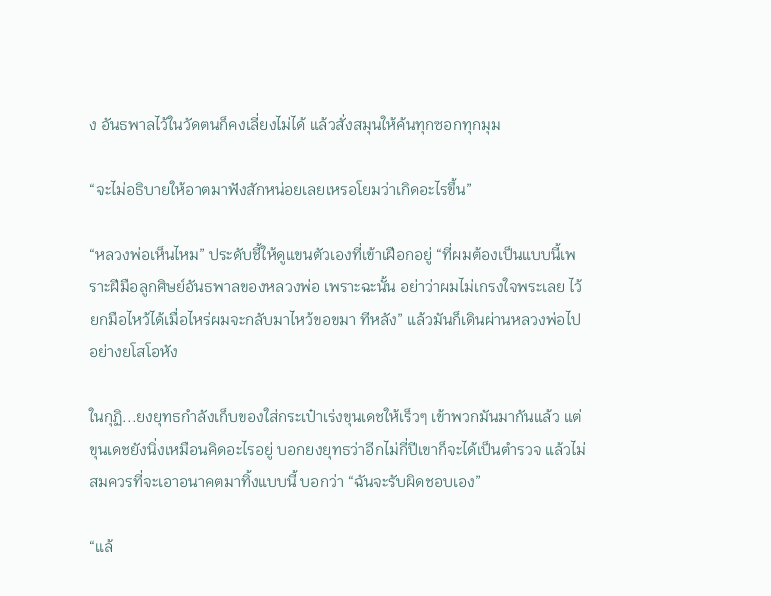ง อันธพาลไว้ในวัดตนก็คงเลี่ยงไม่ได้ แล้วสั่งสมุนให้ค้นทุกซอกทุกมุม

“จะไม่อธิบายให้อาตมาฟังสักหน่อยเลยเหรอโยมว่าเกิดอะไรขึ้น”

“หลวงพ่อเห็นไหม” ประดับชี้ให้ดูแขนตัวเองที่เข้าเฝือกอยู่ “ที่ผมต้องเป็นแบบนี้เพราะฝีมือลูกศิษย์อันธพาลของหลวงพ่อ เพราะฉะนั้น อย่าว่าผมไม่เกรงใจพระเลย ไว้ยกมือไหว้ได้เมื่อไหร่ผมจะกลับมาไหว้ขอขมา ทีหลัง” แล้วมันก็เดินผ่านหลวงพ่อไปอย่างยโสโอหัง

ในกุฏิ...ยงยุทธกำลังเก็บของใส่กระเป๋าเร่งขุนเดชให้เร็วๆ เข้าพวกมันมากันแล้ว แต่ขุนเดชยังนิ่งเหมือนคิดอะไรอยู่ บอกยงยุทธว่าอีกไม่กี่ปีเขาก็จะได้เป็นตำรวจ แล้วไม่สมควรที่จะเอาอนาคตมาทิ้งแบบนี้ บอกว่า “ฉันจะรับผิดชอบเอง”

“แล้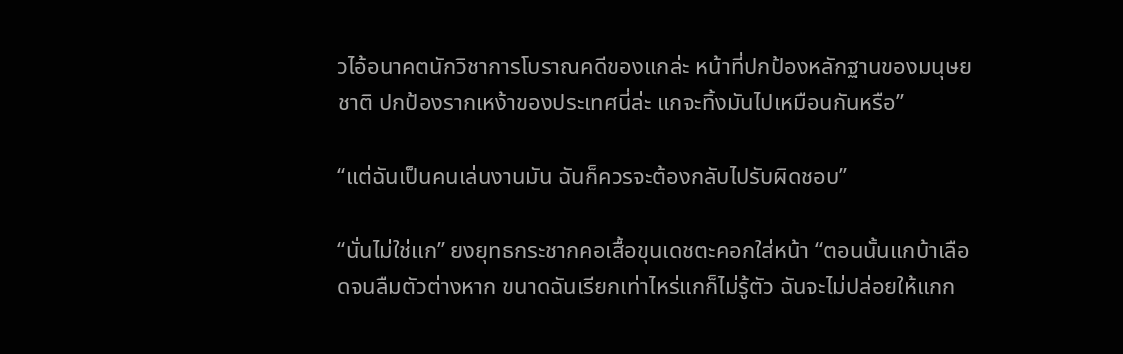วไอ้อนาคตนักวิชาการโบราณคดีของแกล่ะ หน้าที่ปกป้องหลักฐานของมนุษยชาติ ปกป้องรากเหง้าของประเทศนี่ล่ะ แกจะทิ้งมันไปเหมือนกันหรือ”

“แต่ฉันเป็นคนเล่นงานมัน ฉันก็ควรจะต้องกลับไปรับผิดชอบ”

“นั่นไม่ใช่แก” ยงยุทธกระชากคอเสื้อขุนเดชตะคอกใส่หน้า “ตอนนั้นแกบ้าเลือดจนลืมตัวต่างหาก ขนาดฉันเรียกเท่าไหร่แกก็ไม่รู้ตัว ฉันจะไม่ปล่อยให้แกก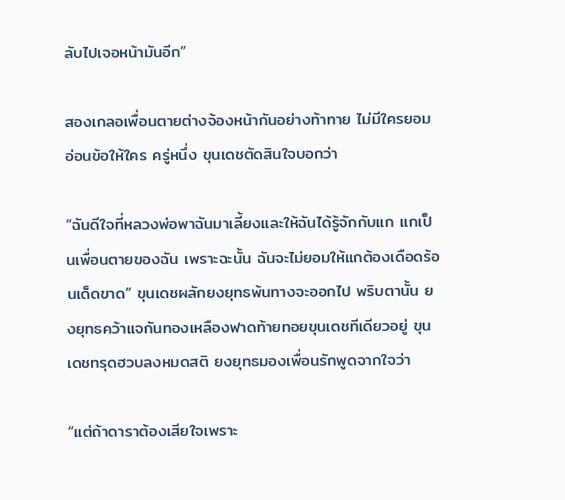ลับไปเจอหน้ามันอีก”

สองเกลอเพื่อนตายต่างจ้องหน้ากันอย่างท้าทาย ไม่มีใครยอมอ่อนข้อให้ใคร ครู่หนึ่ง ขุนเดชตัดสินใจบอกว่า

“ฉันดีใจที่หลวงพ่อพาฉันมาเลี้ยงและให้ฉันได้รู้จักกับแก แกเป็นเพื่อนตายของฉัน เพราะฉะนั้น ฉันจะไม่ยอมให้แกต้องเดือดร้อนเด็ดขาด” ขุนเดชผลักยงยุทธพ้นทางจะออกไป พริบตานั้น ยงยุทธคว้าแจกันทองเหลืองฟาดท้ายทอยขุนเดชทีเดียวอยู่ ขุนเดชทรุดฮวบลงหมดสติ ยงยุทธมองเพื่อนรักพูดจากใจว่า

“แต่ถ้าดาราต้องเสียใจเพราะ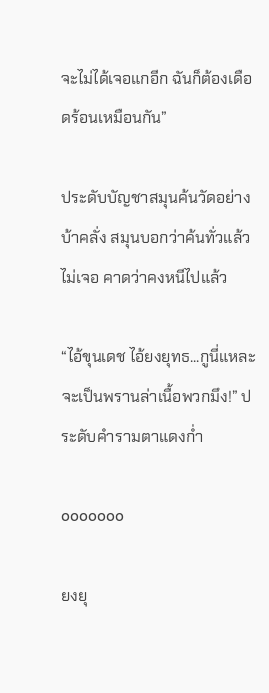จะไม่ได้เจอแกอีก ฉันก็ต้องเดือดร้อนเหมือนกัน”

ประดับบัญชาสมุนค้นวัดอย่างบ้าคลั่ง สมุนบอกว่าค้นทั่วแล้วไม่เจอ คาดว่าคงหนีไปแล้ว

“ไอ้ขุนเดช ไอ้ยงยุทธ...กูนี่แหละจะเป็นพรานล่าเนื้อพวกมึง!” ประดับคำรามตาแดงก่ำ

ooooooo

ยงยุ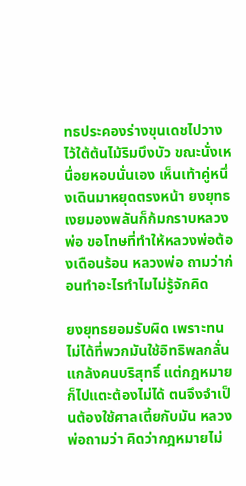ทธประคองร่างขุนเดชไปวางไว้ใต้ต้นไม้ริมบึงบัว ขณะนั่งเหนื่อยหอบนั่นเอง เห็นเท้าคู่หนึ่งเดินมาหยุดตรงหน้า ยงยุทธเงยมองพลันก็ก้มกราบหลวงพ่อ ขอโทษที่ทำให้หลวงพ่อต้องเดือนร้อน หลวงพ่อ ถามว่าก่อนทำอะไรทำไมไม่รู้จักคิด

ยงยุทธยอมรับผิด เพราะทนไม่ได้ที่พวกมันใช้อิทธิพลกลั่นแกล้งคนบริสุทธิ์ แต่กฎหมายก็ไปแตะต้องไม่ได้ ตนจึงจำเป็นต้องใช้ศาลเตี้ยกับมัน หลวงพ่อถามว่า คิดว่ากฎหมายไม่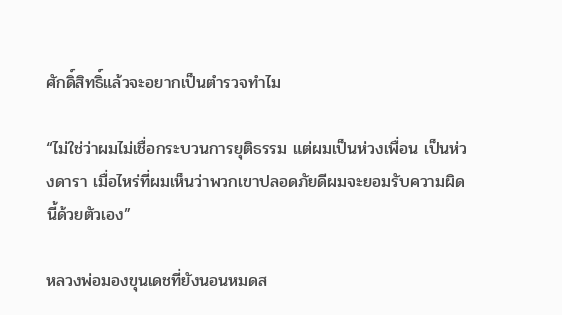ศักดิ์สิทธิ์แล้วจะอยากเป็นตำรวจทำไม

“ไม่ใช่ว่าผมไม่เชื่อกระบวนการยุติธรรม แต่ผมเป็นห่วงเพื่อน เป็นห่วงดารา เมื่อไหร่ที่ผมเห็นว่าพวกเขาปลอดภัยดีผมจะยอมรับความผิดนี้ด้วยตัวเอง”

หลวงพ่อมองขุนเดชที่ยังนอนหมดส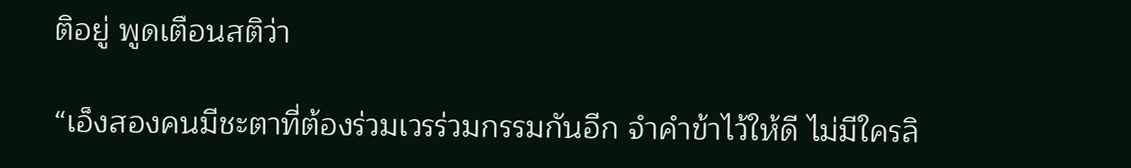ติอยู่ พูดเตือนสติว่า

“เอ็งสองคนมีชะตาที่ต้องร่วมเวรร่วมกรรมกันอีก จำคำข้าไว้ให้ดี ไม่มีใครลิ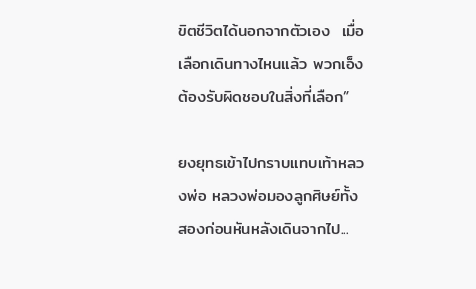ขิตชีวิตได้นอกจากตัวเอง  เมื่อเลือกเดินทางไหนแล้ว พวกเอ็งต้องรับผิดชอบในสิ่งที่เลือก”

ยงยุทธเข้าไปกราบแทบเท้าหลวงพ่อ หลวงพ่อมองลูกศิษย์ทั้งสองก่อนหันหลังเดินจากไป...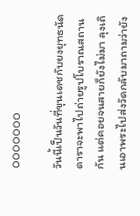ooooooo

วันนี้เป็นวันที่ขุนเดชกับยงยุทธนัดดาราจะพาไปถ่ายรูปโบราณสถานกัน แต่คอยจนสายก็ยังไม่มา ลุงเถินเอาพระไปส่งวัดกลับมาถามว่ายัง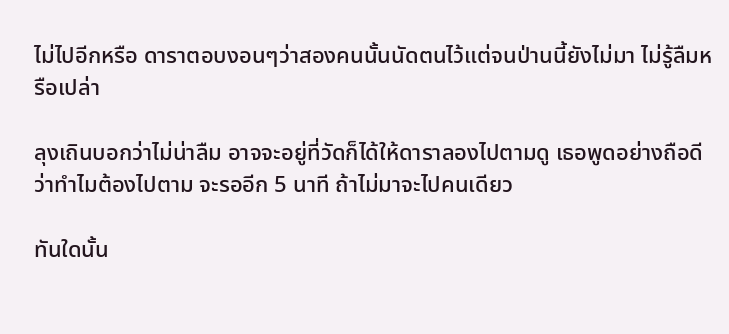ไม่ไปอีกหรือ ดาราตอบงอนๆว่าสองคนนั้นนัดตนไว้แต่จนป่านนี้ยังไม่มา ไม่รู้ลืมหรือเปล่า

ลุงเถินบอกว่าไม่น่าลืม อาจจะอยู่ที่วัดก็ได้ให้ดาราลองไปตามดู เธอพูดอย่างถือดีว่าทำไมต้องไปตาม จะรออีก 5 นาที ถ้าไม่มาจะไปคนเดียว

ทันใดนั้น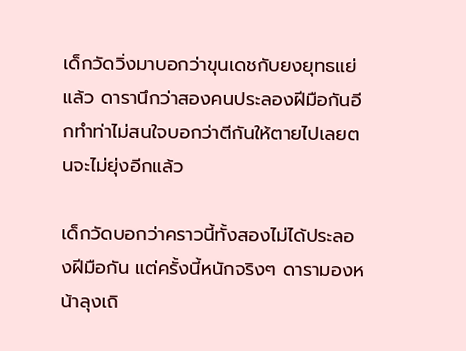เด็กวัดวิ่งมาบอกว่าขุนเดชกับยงยุทธแย่แล้ว ดารานึกว่าสองคนประลองฝีมือกันอีกทำท่าไม่สนใจบอกว่าตีกันให้ตายไปเลยตนจะไม่ยุ่งอีกแล้ว

เด็กวัดบอกว่าคราวนี้ทั้งสองไม่ได้ประลองฝีมือกัน แต่ครั้งนี้หนักจริงๆ ดารามองหน้าลุงเถิ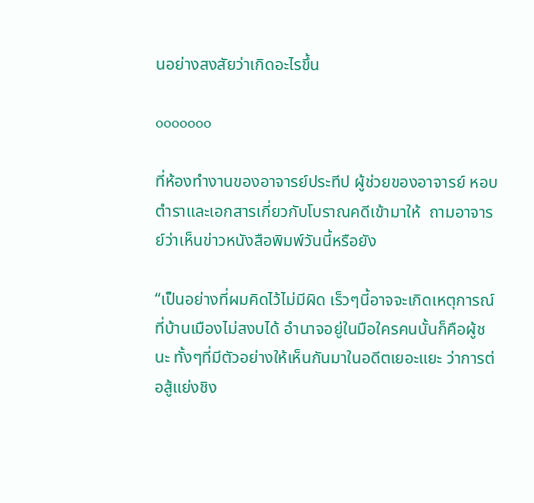นอย่างสงสัยว่าเกิดอะไรขึ้น

ooooooo

ที่ห้องทำงานของอาจารย์ประทีป ผู้ช่วยของอาจารย์ หอบตำราและเอกสารเกี่ยวกับโบราณคดีเข้ามาให้  ถามอาจารย์ว่าเห็นข่าวหนังสือพิมพ์วันนี้หรือยัง

“เป็นอย่างที่ผมคิดไว้ไม่มีผิด เร็วๆนี้อาจจะเกิดเหตุการณ์ที่บ้านเมืองไม่สงบได้ อำนาจอยู่ในมือใครคนนั้นก็คือผู้ชนะ ทั้งๆที่มีตัวอย่างให้เห็นกันมาในอดีตเยอะแยะ ว่าการต่อสู้แย่งชิง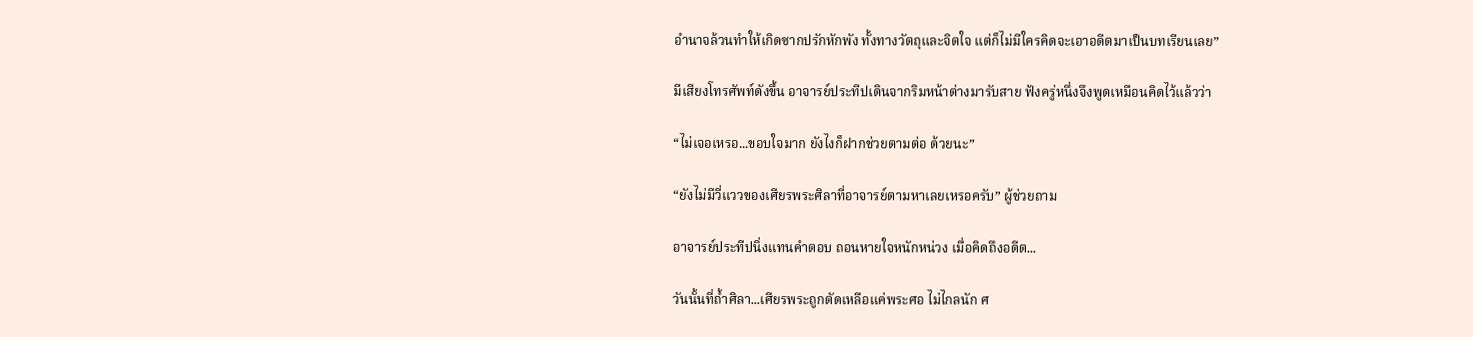อำนาจล้วนทำให้เกิดซากปรักหักพัง ทั้งทางวัตถุและจิตใจ แต่ก็ไม่มีใครคิดจะเอาอดีตมาเป็นบทเรียนเลย”

มีเสียงโทรศัพท์ดังขึ้น อาจารย์ประทีปเดินจากริมหน้าต่างมารับสาย ฟังครู่หนึ่งจึงพูดเหมือนคิดไว้แล้วว่า

“ไม่เจอเหรอ...ขอบใจมาก ยังไงก็ฝากช่วยตามต่อ ด้วยนะ”

“ยังไม่มีวี่แววของเศียรพระศิลาที่อาจารย์ตามหาเลยเหรอครับ” ผู้ช่วยถาม

อาจารย์ประทีปนิ่งแทนคำตอบ ถอนหายใจหนักหน่วง เมื่อคิดถึงอดีต...

วันนั้นที่ถ้ำศิลา...เศียรพระถูกตัดเหลือแค่พระศอ ไม่ไกลนัก ศ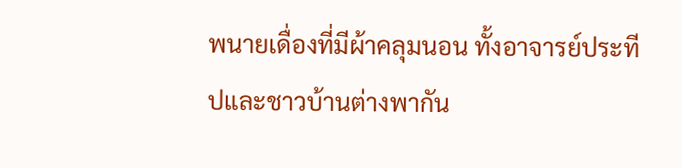พนายเดื่องที่มีผ้าคลุมนอน ทั้งอาจารย์ประทีปและชาวบ้านต่างพากัน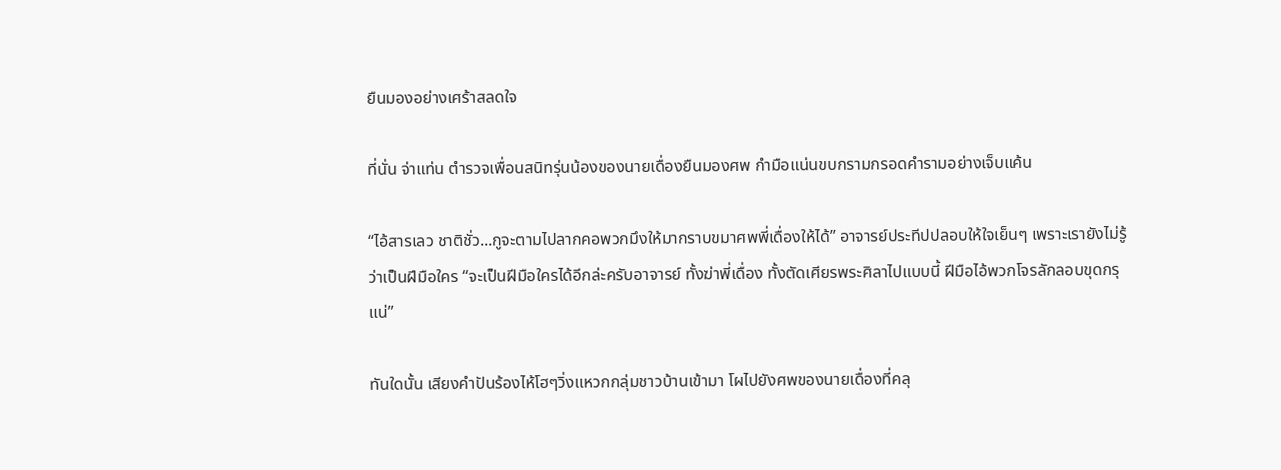ยืนมองอย่างเศร้าสลดใจ

ที่นั่น จ่าแท่น ตำรวจเพื่อนสนิทรุ่นน้องของนายเดื่องยืนมองศพ กำมือแน่นขบกรามกรอดคำรามอย่างเจ็บแค้น

“ไอ้สารเลว ชาติชั่ว...กูจะตามไปลากคอพวกมึงให้มากราบขมาศพพี่เดื่องให้ได้” อาจารย์ประทีปปลอบให้ใจเย็นๆ เพราะเรายังไม่รู้ว่าเป็นฝีมือใคร “จะเป็นฝีมือใครได้อีกล่ะครับอาจารย์ ทั้งฆ่าพี่เดื่อง ทั้งตัดเศียรพระศิลาไปแบบนี้ ฝีมือไอ้พวกโจรลักลอบขุดกรุแน่”

ทันใดนั้น เสียงคำปันร้องไห้โฮๆวิ่งแหวกกลุ่มชาวบ้านเข้ามา โผไปยังศพของนายเดื่องที่คลุ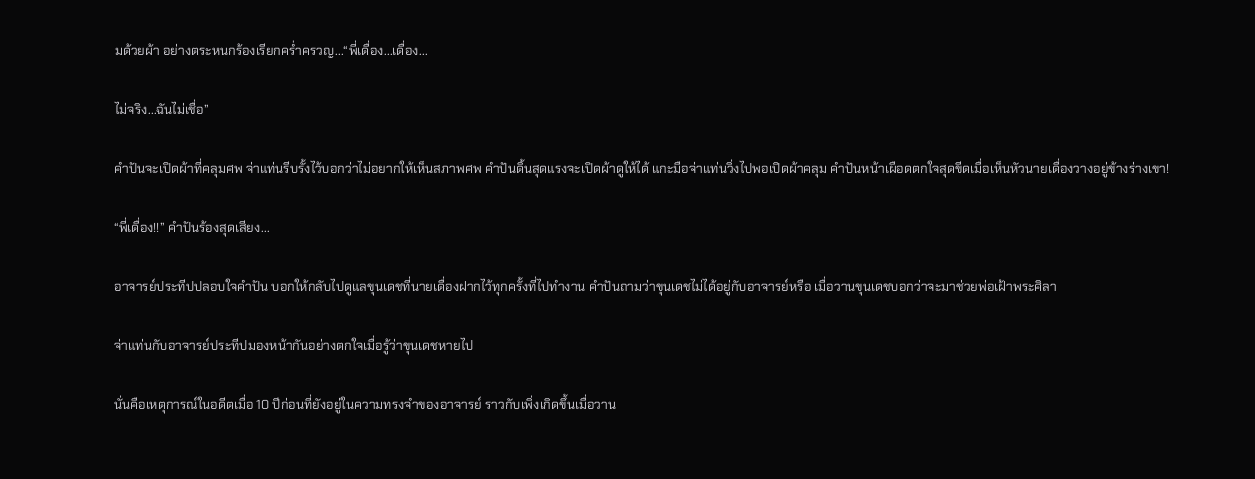มด้วยผ้า อย่างตระหนกร้องเรียกคร่ำครวญ...“พี่เดื่อง...เดื่อง...

ไม่จริง...ฉันไม่เชื่อ”

คำปันจะเปิดผ้าที่คลุมศพ จ่าแท่นรีบรั้งไว้บอกว่าไม่อยากให้เห็นสภาพศพ คำปันดิ้นสุดแรงจะเปิดผ้าดูให้ได้ แกะมือจ่าแท่นวิ่งไปพอเปิดผ้าคลุม คำปันหน้าเผือดตกใจสุดขีดเมื่อเห็นหัวนายเดื่องวางอยู่ข้างร่างเขา!

“พี่เดื่อง!!” คำปันร้องสุดเสียง...

อาจารย์ประทีปปลอบใจคำปัน บอกให้กลับไปดูแลขุนเดชที่นายเดื่องฝากไว้ทุกครั้งที่ไปทำงาน คำปันถามว่าขุนเดชไม่ได้อยู่กับอาจารย์หรือ เมื่อวานขุนเดชบอกว่าจะมาช่วยพ่อเฝ้าพระศิลา

จ่าแท่นกับอาจารย์ประทีปมองหน้ากันอย่างตกใจเมื่อรู้ว่าขุนเดชหายไป

นั่นคือเหตุการณ์ในอดีตเมื่อ 10 ปีก่อนที่ยังอยู่ในความทรงจำของอาจารย์ ราวกับเพิ่งเกิดขึ้นเมื่อวาน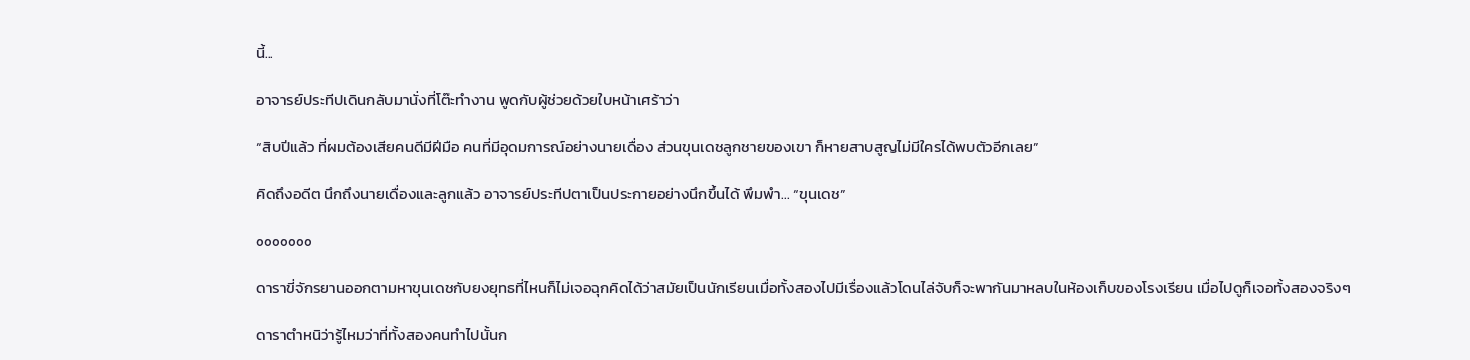นี้...

อาจารย์ประทีปเดินกลับมานั่งที่โต๊ะทำงาน พูดกับผู้ช่วยด้วยใบหน้าเศร้าว่า

“สิบปีแล้ว ที่ผมต้องเสียคนดีมีฝีมือ คนที่มีอุดมการณ์อย่างนายเดื่อง ส่วนขุนเดชลูกชายของเขา ก็หายสาบสูญไม่มีใครได้พบตัวอีกเลย”

คิดถึงอดีต นึกถึงนายเดื่องและลูกแล้ว อาจารย์ประทีปตาเป็นประกายอย่างนึกขึ้นได้ พึมพำ... “ขุนเดช”

ooooooo

ดาราขี่จักรยานออกตามหาขุนเดชกับยงยุทธที่ไหนก็ไม่เจอฉุกคิดได้ว่าสมัยเป็นนักเรียนเมื่อทั้งสองไปมีเรื่องแล้วโดนไล่จับก็จะพากันมาหลบในห้องเก็บของโรงเรียน เมื่อไปดูก็เจอทั้งสองจริงๆ

ดาราตำหนิว่ารู้ไหมว่าที่ทั้งสองคนทำไปนั้นก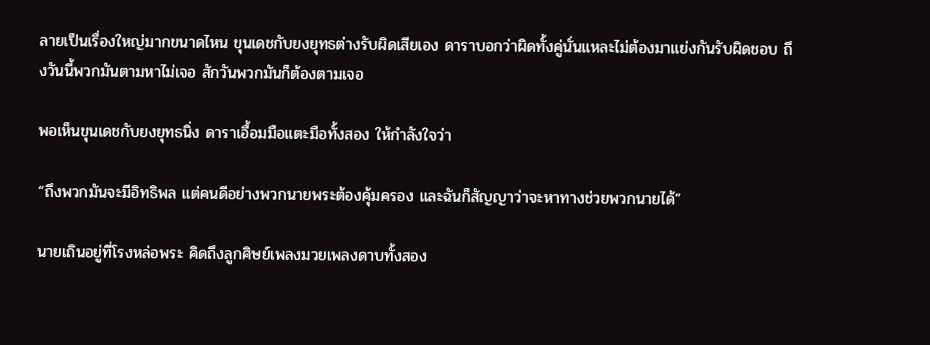ลายเป็นเรื่องใหญ่มากขนาดไหน ขุนเดชกับยงยุทธต่างรับผิดเสียเอง ดาราบอกว่าผิดทั้งคู่นั่นแหละไม่ต้องมาแย่งกันรับผิดชอบ ถึงวันนี้พวกมันตามหาไม่เจอ สักวันพวกมันก็ต้องตามเจอ

พอเห็นขุนเดชกับยงยุทธนิ่ง ดาราเอื้อมมือแตะมือทั้งสอง ให้กำลังใจว่า

“ถึงพวกมันจะมีอิทธิพล แต่คนดีอย่างพวกนายพระต้องคุ้มครอง และฉันก็สัญญาว่าจะหาทางช่วยพวกนายได้”

นายเถินอยู่ที่โรงหล่อพระ คิดถึงลูกศิษย์เพลงมวยเพลงดาบทั้งสอง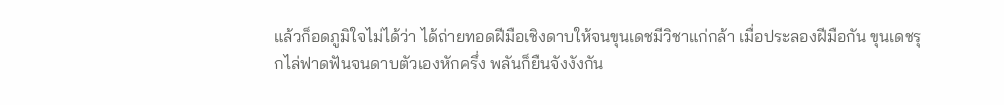แล้วก็อดภูมิใจไม่ได้ว่า ได้ถ่ายทอดฝีมือเชิงดาบให้จนขุนเดชมีวิชาแก่กล้า เมื่อประลองฝีมือกัน ขุนเดชรุกไล่ฟาดฟันจนดาบตัวเองหักครึ่ง พลันก็ยืนจังงังกัน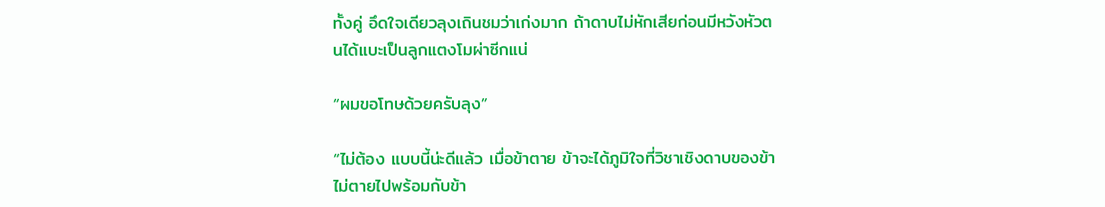ทั้งคู่ อึดใจเดียวลุงเถินชมว่าเก่งมาก ถ้าดาบไม่หักเสียก่อนมีหวังหัวตนได้แบะเป็นลูกแตงโมผ่าซีกแน่

“ผมขอโทษด้วยครับลุง”

“ไม่ต้อง แบบนี้น่ะดีแล้ว เมื่อข้าตาย ข้าจะได้ภูมิใจที่วิชาเชิงดาบของข้าไม่ตายไปพร้อมกับข้า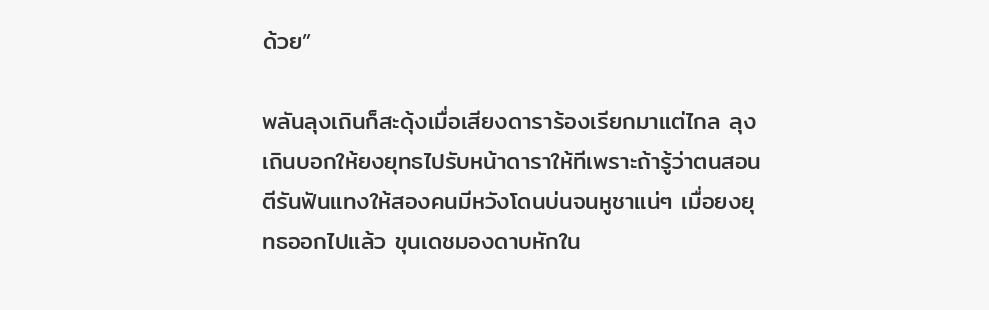ด้วย”

พลันลุงเถินก็สะดุ้งเมื่อเสียงดาราร้องเรียกมาแต่ไกล ลุงเถินบอกให้ยงยุทธไปรับหน้าดาราให้ทีเพราะถ้ารู้ว่าตนสอนตีรันฟันแทงให้สองคนมีหวังโดนบ่นจนหูชาแน่ๆ เมื่อยงยุทธออกไปแล้ว ขุนเดชมองดาบหักใน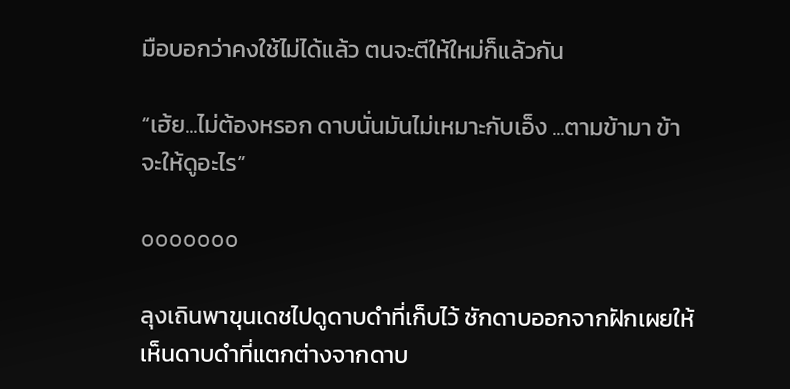มือบอกว่าคงใช้ไม่ได้แล้ว ตนจะตีให้ใหม่ก็แล้วกัน

“เฮ้ย...ไม่ต้องหรอก ดาบนั่นมันไม่เหมาะกับเอ็ง ...ตามข้ามา ข้าจะให้ดูอะไร”

ooooooo

ลุงเถินพาขุนเดชไปดูดาบดำที่เก็บไว้ ชักดาบออกจากฝักเผยให้เห็นดาบดำที่แตกต่างจากดาบ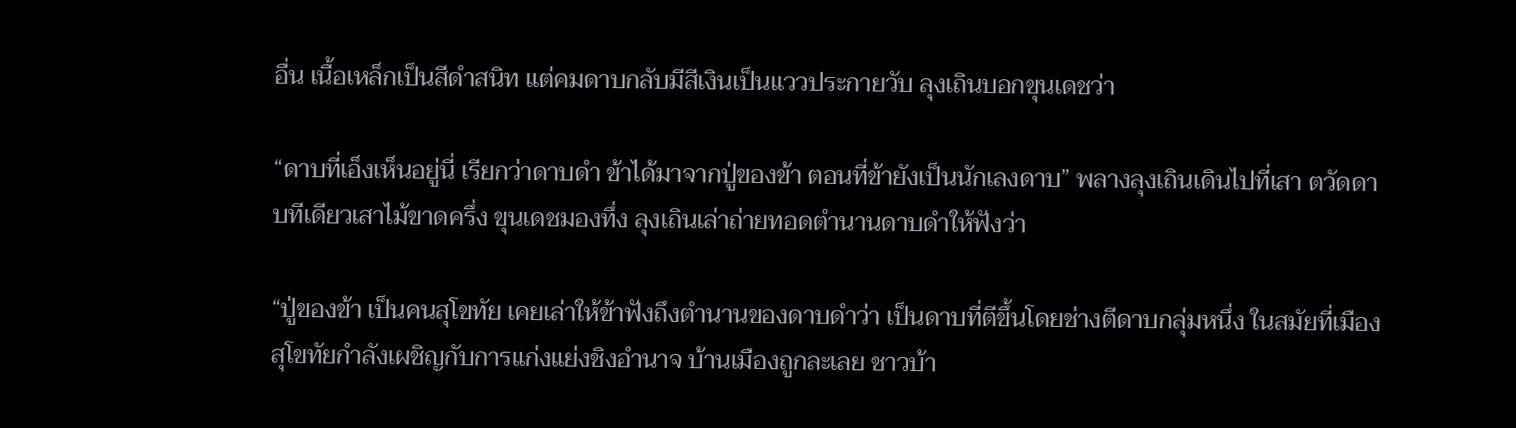อื่น เนื้อเหล็กเป็นสีดำสนิท แต่คมดาบกลับมีสีเงินเป็นแววประกายวับ ลุงเถินบอกขุนเดชว่า

“ดาบที่เอ็งเห็นอยู่นี่ เรียกว่าดาบดำ ข้าได้มาจากปู่ของข้า ตอนที่ข้ายังเป็นนักเลงดาบ” พลางลุงเถินเดินไปที่เสา ตวัดดาบทีเดียวเสาไม้ขาดครึ่ง ขุนเดชมองทึ่ง ลุงเถินเล่าถ่ายทอดตำนานดาบดำให้ฟังว่า

“ปู่ของข้า เป็นคนสุโขทัย เคยเล่าให้ข้าฟังถึงตำนานของดาบดำว่า เป็นดาบที่ตีขึ้นโดยช่างตีดาบกลุ่มหนึ่ง ในสมัยที่เมืองสุโขทัยกำลังเผชิญกับการแก่งแย่งชิงอำนาจ บ้านเมืองถูกละเลย ชาวบ้า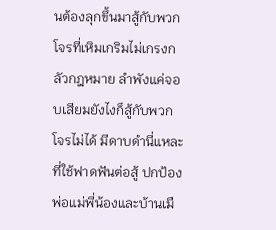นต้องลุกขึ้นมาสู้กับพวกโจรที่เหิมเกริมไม่เกรงกลัวกฎหมาย ลำพังแค่จอบเสียมยังไงก็สู้กับพวกโจรไม่ได้ มีดาบดำนี่แหละที่ใช้ฟาดฟันต่อสู้ ปกป้องพ่อแม่พี่น้องและบ้านเมื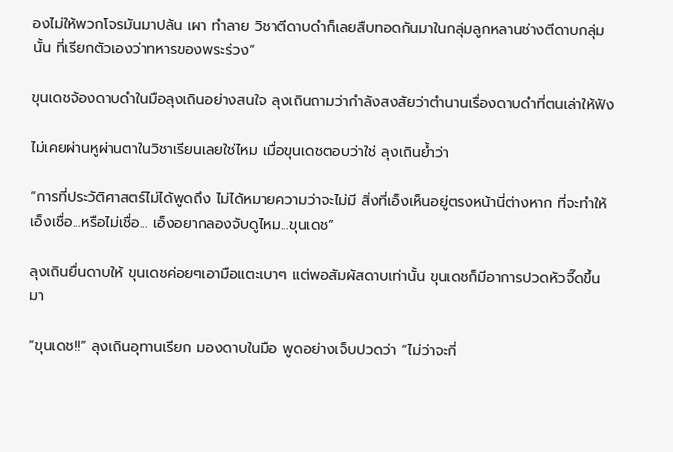องไม่ให้พวกโจรมันมาปล้น เผา ทำลาย วิชาตีดาบดำก็เลยสืบทอดกันมาในกลุ่มลูกหลานช่างตีดาบกลุ่มนั้น ที่เรียกตัวเองว่าทหารของพระร่วง”

ขุนเดชจ้องดาบดำในมือลุงเถินอย่างสนใจ ลุงเถินถามว่ากำลังสงสัยว่าตำนานเรื่องดาบดำที่ตนเล่าให้ฟัง

ไม่เคยผ่านหูผ่านตาในวิชาเรียนเลยใช่ไหม เมื่อขุนเดชตอบว่าใช่ ลุงเถินย้ำว่า

“การที่ประวัติศาสตร์ไม่ได้พูดถึง ไม่ได้หมายความว่าจะไม่มี สิ่งที่เอ็งเห็นอยู่ตรงหน้านี่ต่างหาก ที่จะทำให้เอ็งเชื่อ...หรือไม่เชื่อ... เอ็งอยากลองจับดูไหม...ขุนเดช”

ลุงเถินยื่นดาบให้ ขุนเดชค่อยๆเอามือแตะเบาๆ แต่พอสัมผัสดาบเท่านั้น ขุนเดชก็มีอาการปวดหัวจี๊ดขึ้นมา

“ขุนเดช!!” ลุงเถินอุทานเรียก มองดาบในมือ พูดอย่างเจ็บปวดว่า “ไม่ว่าจะกี่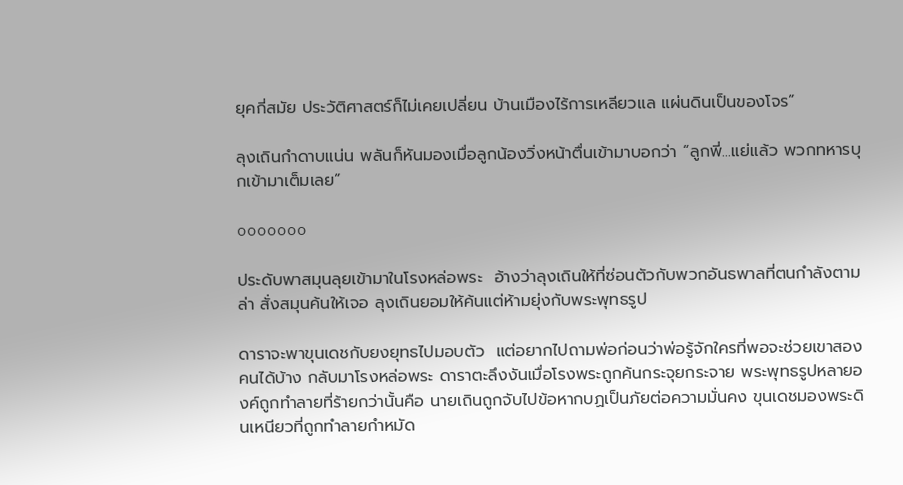ยุคกี่สมัย ประวัติศาสตร์ก็ไม่เคยเปลี่ยน บ้านเมืองไร้การเหลียวแล แผ่นดินเป็นของโจร”

ลุงเถินกำดาบแน่น พลันก็หันมองเมื่อลูกน้องวิ่งหน้าตื่นเข้ามาบอกว่า “ลูกพี่...แย่แล้ว พวกทหารบุกเข้ามาเต็มเลย”

ooooooo

ประดับพาสมุนลุยเข้ามาในโรงหล่อพระ  อ้างว่าลุงเถินให้ที่ซ่อนตัวกับพวกอันธพาลที่ตนกำลังตามล่า สั่งสมุนค้นให้เจอ ลุงเถินยอมให้ค้นแต่ห้ามยุ่งกับพระพุทธรูป

ดาราจะพาขุนเดชกับยงยุทธไปมอบตัว  แต่อยากไปถามพ่อก่อนว่าพ่อรู้จักใครที่พอจะช่วยเขาสองคนได้บ้าง กลับมาโรงหล่อพระ ดาราตะลึงงันเมื่อโรงพระถูกค้นกระจุยกระจาย พระพุทธรูปหลายองค์ถูกทำลายที่ร้ายกว่านั้นคือ นายเถินถูกจับไปข้อหากบฏเป็นภัยต่อความมั่นคง ขุนเดชมองพระดินเหนียวที่ถูกทำลายกำหมัด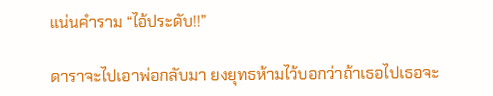แน่นคำราม “ไอ้ประดับ!!”

ดาราจะไปเอาพ่อกลับมา ยงยุทธห้ามไว้บอกว่าถ้าเธอไปเธอจะ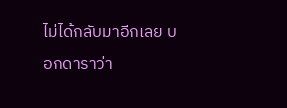ไม่ได้กลับมาอีกเลย บอกดาราว่า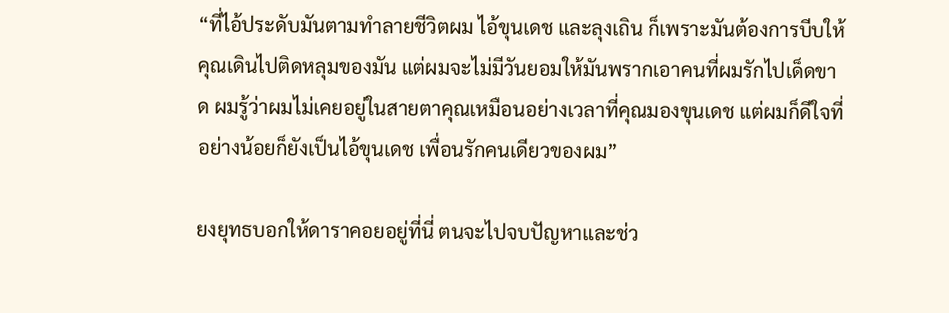“ที่ไอ้ประดับมันตามทำลายชีวิตผม ไอ้ขุนเดช และลุงเถิน ก็เพราะมันต้องการบีบให้คุณเดินไปติดหลุมของมัน แต่ผมจะไม่มีวันยอมให้มันพรากเอาคนที่ผมรักไปเด็ดขาด ผมรู้ว่าผมไม่เคยอยู่ในสายตาคุณเหมือนอย่างเวลาที่คุณมองขุนเดช แต่ผมก็ดีใจที่อย่างน้อยก็ยังเป็นไอ้ขุนเดช เพื่อนรักคนเดียวของผม”

ยงยุทธบอกให้ดาราคอยอยู่ที่นี่ ตนจะไปจบปัญหาและช่ว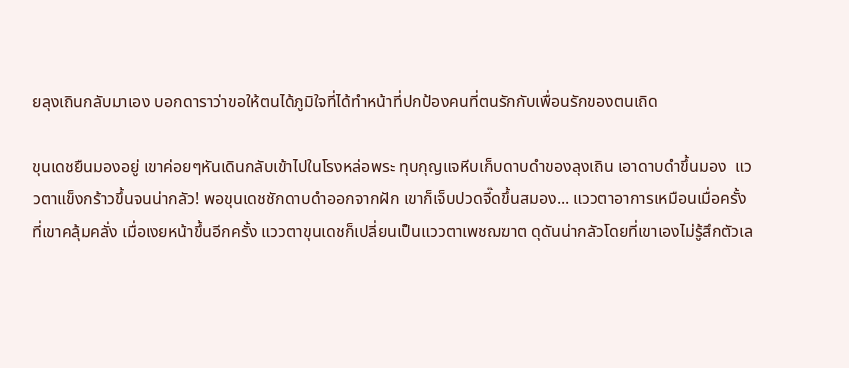ยลุงเถินกลับมาเอง บอกดาราว่าขอให้ตนได้ภูมิใจที่ได้ทำหน้าที่ปกป้องคนที่ตนรักกับเพื่อนรักของตนเถิด

ขุนเดชยืนมองอยู่ เขาค่อยๆหันเดินกลับเข้าไปในโรงหล่อพระ ทุบกุญแจหีบเก็บดาบดำของลุงเถิน เอาดาบดำขึ้นมอง  แววตาแข็งกร้าวขึ้นจนน่ากลัว! พอขุนเดชชักดาบดำออกจากฝัก เขาก็เจ็บปวดจี๊ดขึ้นสมอง... แววตาอาการเหมือนเมื่อครั้งที่เขาคลุ้มคลั่ง เมื่อเงยหน้าขึ้นอีกครั้ง แววตาขุนเดชก็เปลี่ยนเป็นแววตาเพชฌฆาต ดุดันน่ากลัวโดยที่เขาเองไม่รู้สึกตัวเล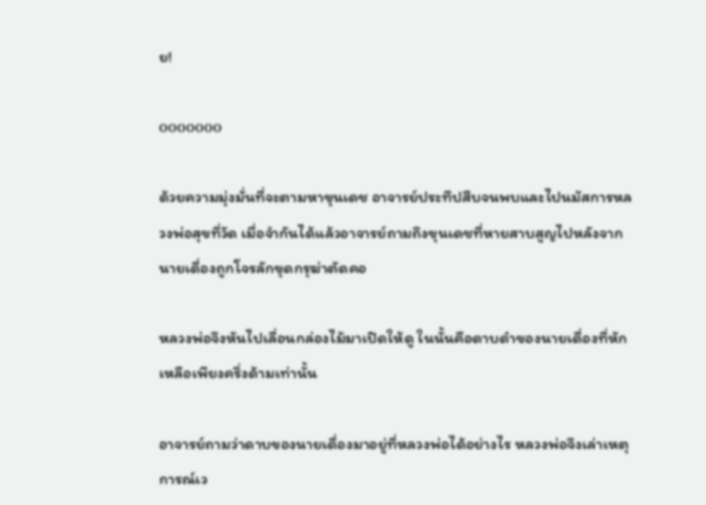ย!

ooooooo

ด้วยความมุ่งมั่นที่จะตามหาขุนเดช อาจารย์ประทีปสืบจนพบและไปนมัสการหลวงพ่อสุขที่วัด เมื่อจำกันได้แล้วอาจารย์ถามถึงขุนเดชที่หายสาบสูญไปหลังจากนายเดื่องถูกโจรลักขุดกรุฆ่าตัดคอ

หลวงพ่อจึงหันไปเลื่อนกล่องไม้มาเปิดให้ดู ในนั้นคือดาบดำของนายเดื่องที่หักเหลือเพียงครึ่งด้ามเท่านั้น

อาจารย์ถามว่าดาบของนายเดื่องมาอยู่ที่หลวงพ่อได้อย่างไร หลวงพ่อจึงเล่าเหตุการณ์เว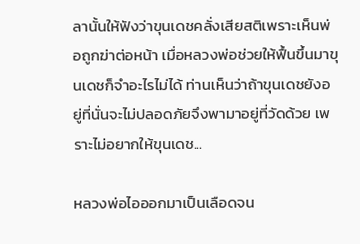ลานั้นให้ฟังว่าขุนเดชคลั่งเสียสติเพราะเห็นพ่อถูกฆ่าต่อหน้า เมื่อหลวงพ่อช่วยให้ฟื้นขึ้นมาขุนเดชก็จำอะไรไม่ได้ ท่านเห็นว่าถ้าขุนเดชยังอยู่ที่นั่นจะไม่ปลอดภัยจึงพามาอยู่ที่วัดด้วย เพราะไม่อยากให้ขุนเดช...

หลวงพ่อไอออกมาเป็นเลือดจน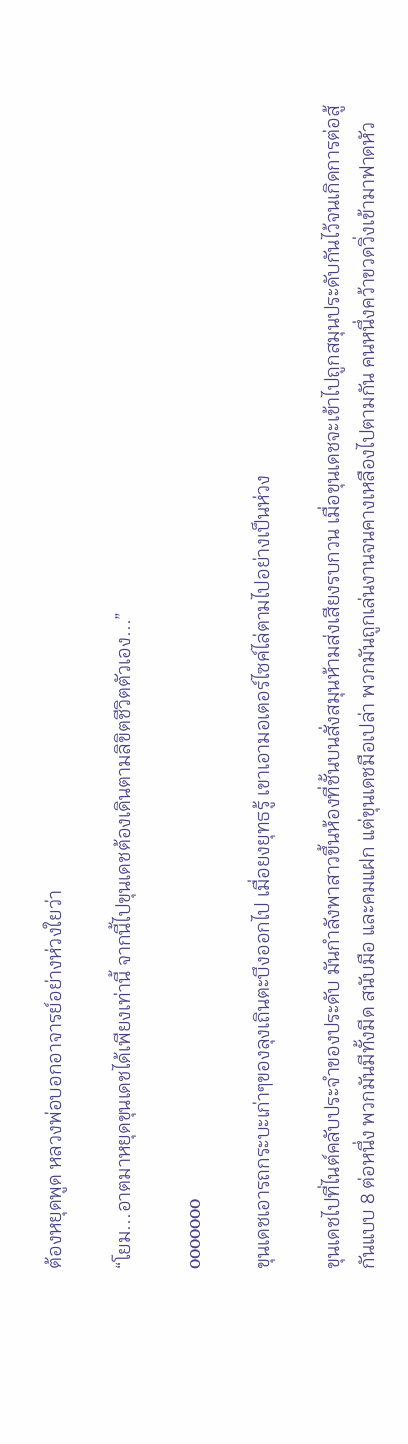ต้องหยุดพูด หลวงพ่อบอกอาจารย์อย่างห่วงใยว่า

“โยม...อาตมาหยุดขุนเดชได้เพียงเท่านี้ จากนี้ไปขุนเดชต้องเดินตามลิขิตชีวิตตัวเอง...”

ooooooo

ขุนเดชเอารถกระบะเก่าๆของลุงเถินตะบึงออกไป เมื่อยงยุทธรู้ เขาเอามอเตอร์ไซค์ไล่ตามไปอย่างเป็นห่วง

ขุนเดชไปที่ไนต์คลับประจำของประดับ มันกำลังพาสาวขึ้นห้องที่ชั้นบนสั่งสมุนห้ามส่งเสียงรบกวน เมื่อขุนเดชจะเข้าไปถูกสมุนประดับกันไว้จนเกิดการต่อสู้กันแบบ 8 ต่อหนึ่ง พวกมันมีทั้งมีด สนับมือ และคมแฝก แต่ขุนเดชมือเปล่า พวกมันถูกเล่นงานจนคางเหลืองไปตามกัน คนหนึ่งคว้าขวดวิ่งเข้ามาฟาดหัว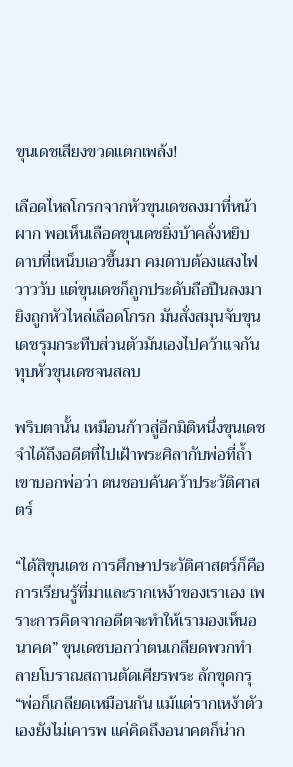ขุนเดชเสียงขวดแตกเพล้ง!

เลือดไหลโกรกจากหัวขุนเดชลงมาที่หน้าผาก พอเห็นเลือดขุนเดชยิ่งบ้าคลั่งหยิบดาบที่เหน็บเอวขึ้นมา คมดาบต้องแสงไฟวาววับ แต่ขุนเดชก็ถูกประดับถือปืนลงมายิงถูกหัวไหล่เลือดโกรก มันสั่งสมุนจับขุนเดชรุมกระทืบส่วนตัวมันเองไปคว้าแจกันทุบหัวขุนเดชจนสลบ

พริบตานั้น เหมือนก้าวสู่อีกมิติหนึ่งขุนเดชจำได้ถึงอดีตที่ไปเฝ้าพระศิลากับพ่อที่ถ้ำเขาบอกพ่อว่า ตนชอบค้นคว้าประวัติศาสตร์

“ได้สิขุนเดช การศึกษาประวัติศาสตร์ก็คือการเรียนรู้ที่มาและรากเหง้าของเราเอง เพราะการคิดจากอดีตจะทำให้เรามองเห็นอนาคต” ขุนเดชบอกว่าตนเกลียดพวกทำลายโบราณสถานตัดเศียรพระ ลักขุดกรุ “พ่อก็เกลียดเหมือนกัน แม้แต่รากเหง้าตัวเองยังไม่เคารพ แค่คิดถึงอนาคตก็น่าก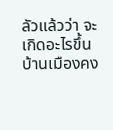ลัวแล้วว่า จะเกิดอะไรขึ้น บ้านเมืองคง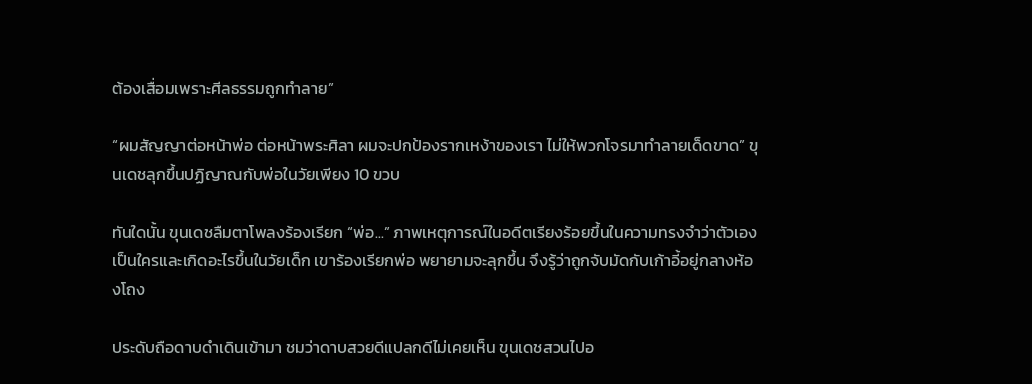ต้องเสื่อมเพราะศีลธรรมถูกทำลาย”

“ผมสัญญาต่อหน้าพ่อ ต่อหน้าพระศิลา ผมจะปกป้องรากเหง้าของเรา ไม่ให้พวกโจรมาทำลายเด็ดขาด” ขุนเดชลุกขึ้นปฏิญาณกับพ่อในวัยเพียง 10 ขวบ

ทันใดนั้น ขุนเดชลืมตาโพลงร้องเรียก “พ่อ...” ภาพเหตุการณ์ในอดีตเรียงร้อยขึ้นในความทรงจำว่าตัวเองเป็นใครและเกิดอะไรขึ้นในวัยเด็ก เขาร้องเรียกพ่อ พยายามจะลุกขึ้น จึงรู้ว่าถูกจับมัดกับเก้าอี้อยู่กลางห้องโถง

ประดับถือดาบดำเดินเข้ามา ชมว่าดาบสวยดีแปลกดีไม่เคยเห็น ขุนเดชสวนไปอ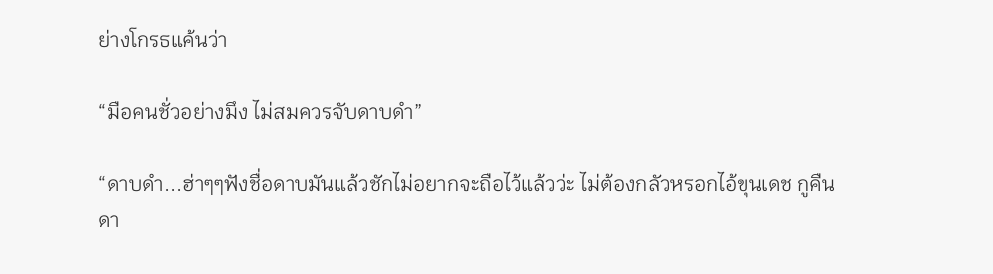ย่างโกรธแค้นว่า

“มือคนชั่วอย่างมึง ไม่สมควรจับดาบดำ”

“ดาบดำ...ฮ่าๆๆฟังชื่อดาบมันแล้วชักไม่อยากจะถือไว้แล้วว่ะ ไม่ต้องกลัวหรอกไอ้ขุนเดช กูคืนดา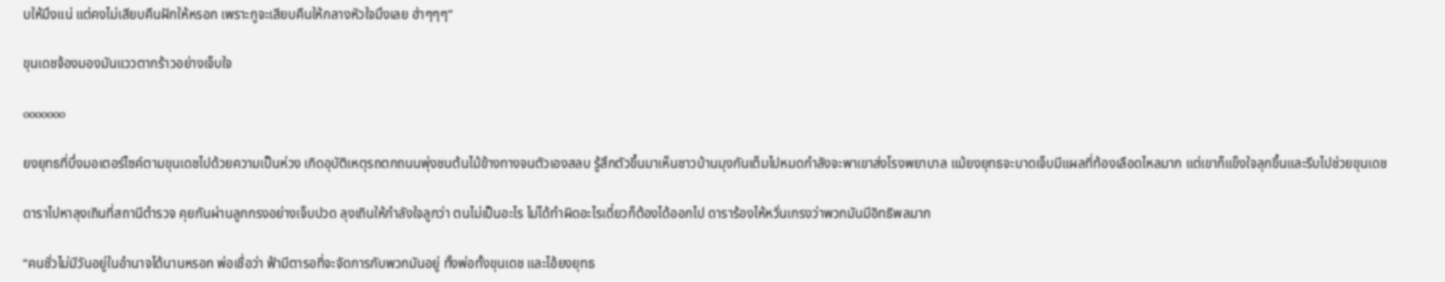บให้มึงแน่ แต่คงไม่เสียบคืนฝักให้หรอก เพราะกูจะเสียบคืนให้กลางหัวใจมึงเลย ฮ่าๆๆๆ”

ขุนเดชจ้องมองมันแววตากร้าวอย่างเจ็บใจ

ooooooo

ยงยุทธที่บึ่งมอเตอร์ไซค์ตามขุนเดชไปด้วยความเป็นห่วง เกิดอุบัติเหตุรถตกถนนพุ่งชนต้นไม้ข้างทางจนตัวเองสลบ รู้สึกตัวขึ้นมาเห็นชาวบ้านมุงกันเต็มไปหมดกำลังจะพาเขาส่งโรงพยาบาล แม้ยงยุทธจะบาดเจ็บมีแผลที่ท้องเลือดไหลมาก แต่เขาก็แข็งใจลุกขึ้นและรีบไปช่วยขุนเดช

ดาราไปหาลุงเถินที่สถานีตำรวจ คุยกันผ่านลูกกรงอย่างเจ็บปวด ลุงเถินให้กำลังใจลูกว่า ตนไม่เป็นอะไร ไม่ได้ทำผิดอะไรเดี๋ยวก็ต้องได้ออกไป ดาราร้องไห้หวั่นเกรงว่าพวกมันมีอิทธิพลมาก

“คนชั่วไม่มีวันอยู่ในอำนาจได้นานหรอก พ่อเชื่อว่า ฟ้ามีตารอที่จะจัดการกับพวกมันอยู่ ทั้งพ่อทั้งขุนเดช และไอ้ยงยุทธ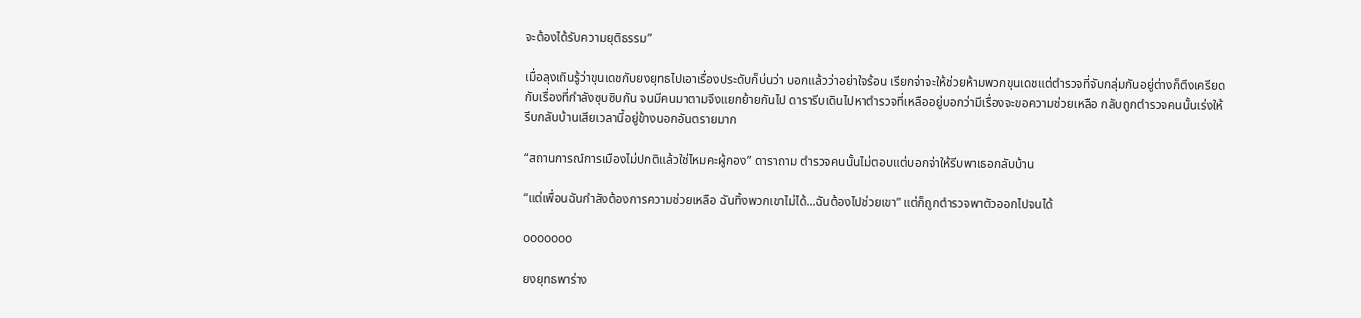จะต้องได้รับความยุติธรรม”

เมื่อลุงเถินรู้ว่าขุนเดชกับยงยุทธไปเอาเรื่องประดับก็บ่นว่า บอกแล้วว่าอย่าใจร้อน เรียกจ่าจะให้ช่วยห้ามพวกขุนเดชแต่ตำรวจที่จับกลุ่มกันอยู่ต่างก็ตึงเครียดกับเรื่องที่กำลังซุบซิบกัน จนมีคนมาตามจึงแยกย้ายกันไป ดารารีบเดินไปหาตำรวจที่เหลืออยู่บอกว่ามีเรื่องจะขอความช่วยเหลือ กลับถูกตำรวจคนนั้นเร่งให้รีบกลับบ้านเสียเวลานี้อยู่ข้างนอกอันตรายมาก

“สถานการณ์การเมืองไม่ปกติแล้วใช่ไหมคะผู้กอง” ดาราถาม ตำรวจคนนั้นไม่ตอบแต่บอกจ่าให้รีบพาเธอกลับบ้าน

“แต่เพื่อนฉันกำลังต้องการความช่วยเหลือ ฉันทิ้งพวกเขาไม่ได้...ฉันต้องไปช่วยเขา” แต่ก็ถูกตำรวจพาตัวออกไปจนได้

ooooooo

ยงยุทธพาร่าง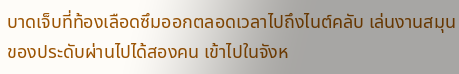บาดเจ็บที่ท้องเลือดซึมออกตลอดเวลาไปถึงไนต์คลับ เล่นงานสมุนของประดับผ่านไปได้สองคน เข้าไปในจังห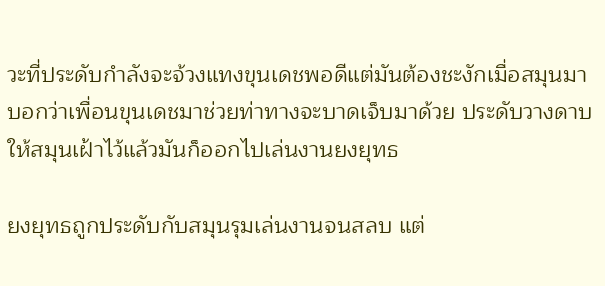วะที่ประดับกำลังจะจ้วงแทงขุนเดชพอดีแต่มันต้องชะงักเมื่อสมุนมาบอกว่าเพื่อนขุนเดชมาช่วยท่าทางจะบาดเจ็บมาด้วย ประดับวางดาบให้สมุนเฝ้าไว้แล้วมันก็ออกไปเล่นงานยงยุทธ

ยงยุทธถูกประดับกับสมุนรุมเล่นงานจนสลบ แต่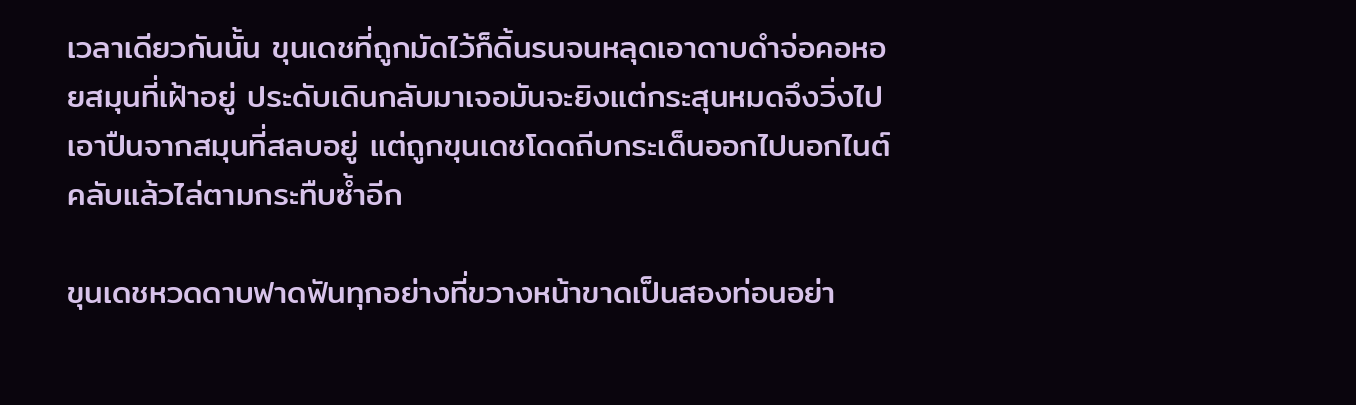เวลาเดียวกันนั้น ขุนเดชที่ถูกมัดไว้ก็ดิ้นรนจนหลุดเอาดาบดำจ่อคอหอยสมุนที่เฝ้าอยู่ ประดับเดินกลับมาเจอมันจะยิงแต่กระสุนหมดจึงวิ่งไปเอาปืนจากสมุนที่สลบอยู่ แต่ถูกขุนเดชโดดถีบกระเด็นออกไปนอกไนต์คลับแล้วไล่ตามกระทืบซ้ำอีก

ขุนเดชหวดดาบฟาดฟันทุกอย่างที่ขวางหน้าขาดเป็นสองท่อนอย่า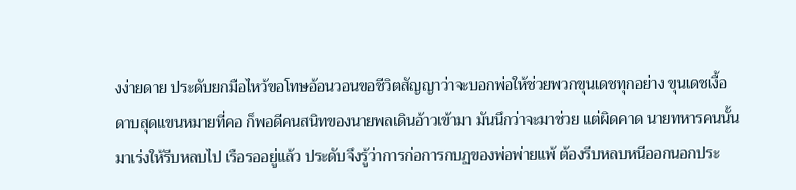งง่ายดาย ประดับยกมือไหว้ขอโทษอ้อนวอนขอชีวิตสัญญาว่าจะบอกพ่อให้ช่วยพวกขุนเดชทุกอย่าง ขุนเดชเงื้อดาบสุดแขนหมายที่คอ ก็พอดีคนสนิทของนายพลเดินอ้าวเข้ามา มันนึกว่าจะมาช่วย แต่ผิดคาด นายทหารคนนั้นมาเร่งให้รีบหลบไป เรือรออยู่แล้ว ประดับจึงรู้ว่าการก่อการกบฏของพ่อพ่ายแพ้ ต้องรีบหลบหนีออกนอกประ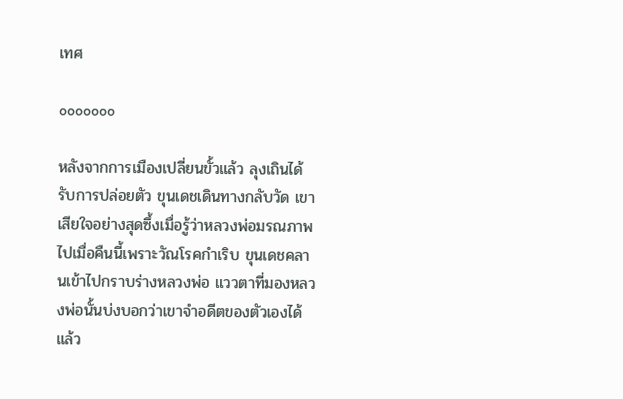เทศ

ooooooo

หลังจากการเมืองเปลี่ยนขั้วแล้ว ลุงเถินได้รับการปล่อยตัว ขุนเดชเดินทางกลับวัด เขาเสียใจอย่างสุดซึ้งเมื่อรู้ว่าหลวงพ่อมรณภาพไปเมื่อคืนนี้เพราะวัณโรคกำเริบ ขุนเดชคลานเข้าไปกราบร่างหลวงพ่อ แววตาที่มองหลวงพ่อนั้นบ่งบอกว่าเขาจำอดีตของตัวเองได้แล้ว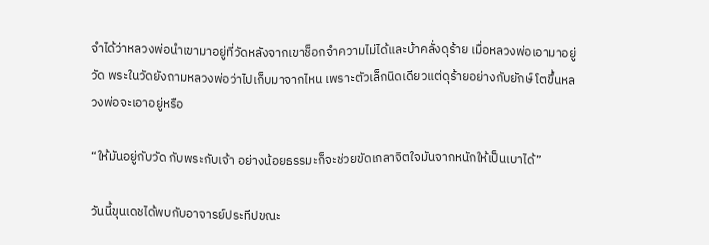จำได้ว่าหลวงพ่อนำเขามาอยู่ที่วัดหลังจากเขาช็อกจำความไม่ได้และบ้าคลั่งดุร้าย เมื่อหลวงพ่อเอามาอยู่วัด พระในวัดยังถามหลวงพ่อว่าไปเก็บมาจากไหน เพราะตัวเล็กนิดเดียวแต่ดุร้ายอย่างกับยักษ์ โตขึ้นหลวงพ่อจะเอาอยู่หรือ

“ให้มันอยู่กับวัด กับพระกับเจ้า อย่างน้อยธรรมะก็จะช่วยขัดเกลาจิตใจมันจากหนักให้เป็นเบาได้”

วันนี้ขุนเดชได้พบกับอาจารย์ประทีปขณะ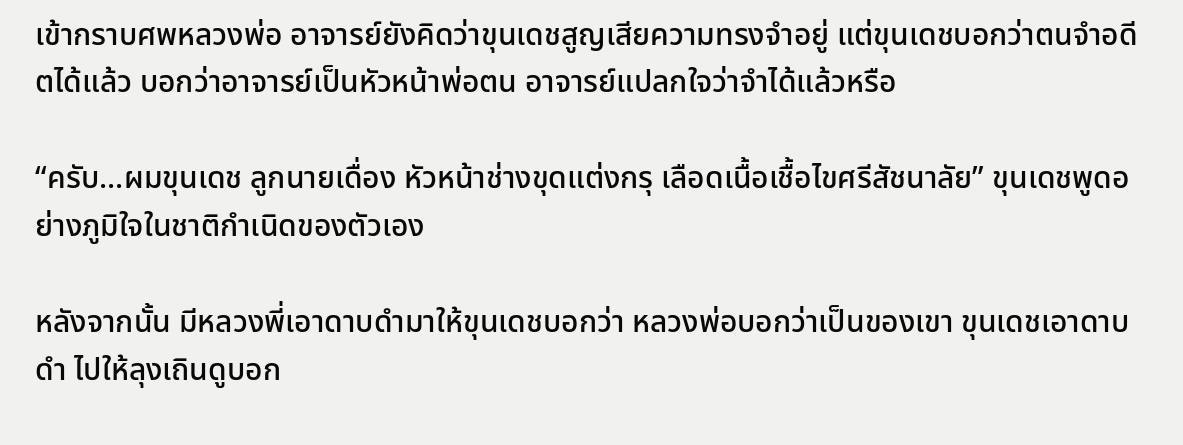เข้ากราบศพหลวงพ่อ อาจารย์ยังคิดว่าขุนเดชสูญเสียความทรงจำอยู่ แต่ขุนเดชบอกว่าตนจำอดีตได้แล้ว บอกว่าอาจารย์เป็นหัวหน้าพ่อตน อาจารย์แปลกใจว่าจำได้แล้วหรือ

“ครับ...ผมขุนเดช ลูกนายเดื่อง หัวหน้าช่างขุดแต่งกรุ เลือดเนื้อเชื้อไขศรีสัชนาลัย” ขุนเดชพูดอย่างภูมิใจในชาติกำเนิดของตัวเอง

หลังจากนั้น มีหลวงพี่เอาดาบดำมาให้ขุนเดชบอกว่า หลวงพ่อบอกว่าเป็นของเขา ขุนเดชเอาดาบดำ ไปให้ลุงเถินดูบอก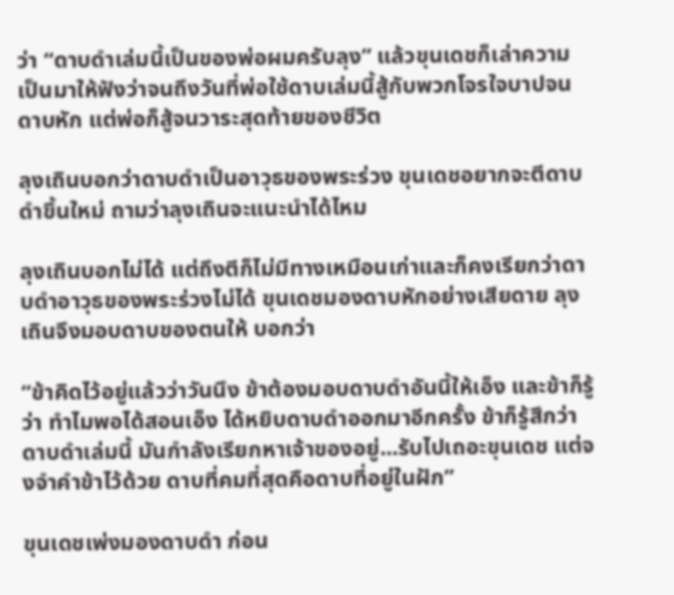ว่า “ดาบดำเล่มนี้เป็นของพ่อผมครับลุง” แล้วขุนเดชก็เล่าความเป็นมาให้ฟังว่าจนถึงวันที่พ่อใช้ดาบเล่มนี้สู้กับพวกโจรใจบาปจนดาบหัก แต่พ่อก็สู้จนวาระสุดท้ายของชีวิต

ลุงเถินบอกว่าดาบดำเป็นอาวุธของพระร่วง ขุนเดชอยากจะตีดาบดำขึ้นใหม่ ถามว่าลุงเถินจะแนะนำได้ไหม

ลุงเถินบอกไม่ได้ แต่ถึงตีก็ไม่มีทางเหมือนเก่าและก็คงเรียกว่าดาบดำอาวุธของพระร่วงไม่ได้ ขุนเดชมองดาบหักอย่างเสียดาย ลุงเถินจึงมอบดาบของตนให้ บอกว่า

“ข้าคิดไว้อยู่แล้วว่าวันนึง ข้าต้องมอบดาบดำอันนี้ให้เอ็ง และข้าก็รู้ว่า ทำไมพอได้สอนเอ็ง ได้หยิบดาบดำออกมาอีกครั้ง ข้าก็รู้สึกว่าดาบดำเล่มนี้ มันกำลังเรียกหาเจ้าของอยู่...รับไปเถอะขุนเดช แต่จงจำคำข้าไว้ด้วย ดาบที่คมที่สุดคือดาบที่อยู่ในฝัก”

ขุนเดชเพ่งมองดาบดำ ก่อน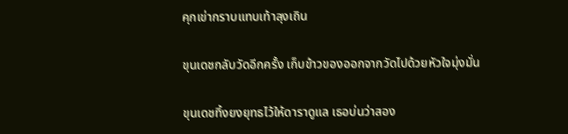คุกเข่ากราบแทบเท้าลุงเถิน

ขุนเดชกลับวัดอีกครั้ง เก็บข้าวของออกจากวัดไปด้วยหัวใจมุ่งมั่น

ขุนเดชทิ้งยงยุทธไว้ให้ดาราดูแล เธอบ่นว่าสอง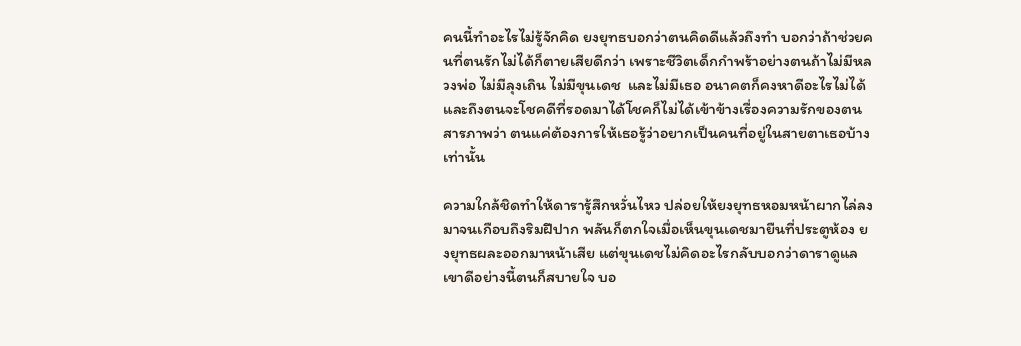คนนี้ทำอะไรไม่รู้จักคิด ยงยุทธบอกว่าตนคิดดีแล้วถึงทำ บอกว่าถ้าช่วยคนที่ตนรักไม่ได้ก็ตายเสียดีกว่า เพราะชีวิตเด็กกำพร้าอย่างตนถ้าไม่มีหลวงพ่อ ไม่มีลุงเถิน ไม่มีขุนเดช  และไม่มีเธอ อนาคตก็คงหาดีอะไรไม่ได้ และถึงตนจะโชคดีที่รอดมาได้โชคก็ไม่ได้เข้าข้างเรื่องความรักของตน สารภาพว่า ตนแค่ต้องการให้เธอรู้ว่าอยากเป็นคนที่อยู่ในสายตาเธอบ้างเท่านั้น

ความใกล้ชิดทำให้ดารารู้สึกหวั่นไหว ปล่อยให้ยงยุทธหอมหน้าผากไล่ลงมาจนเกือบถึงริมฝีปาก พลันก็ตกใจเมื่อเห็นขุนเดชมายืนที่ประตูห้อง ยงยุทธผละออกมาหน้าเสีย แต่ขุนเดชไม่คิดอะไรกลับบอกว่าดาราดูแลเขาดีอย่างนี้ตนก็สบายใจ บอ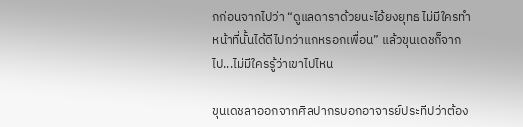กก่อนจากไปว่า “ดูแลดาราด้วยนะไอ้ยงยุทธ ไม่มีใครทำหน้าที่นั้นได้ดีไปกว่าแกหรอกเพื่อน” แล้วขุนเดชก็จากไป...ไม่มีใครรู้ว่าเขาไปไหน

ขุนเดชลาออกจากศิลปากรบอกอาจารย์ประทีปว่าต้อง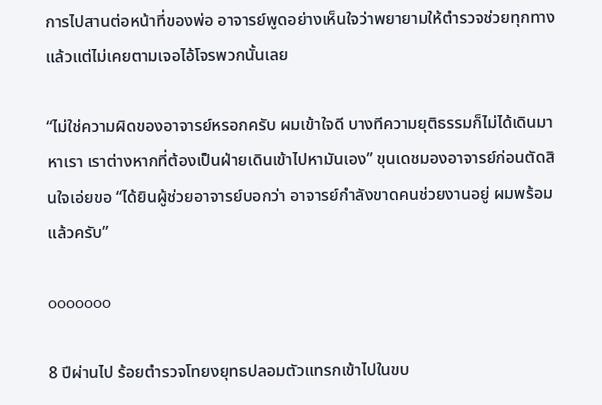การไปสานต่อหน้าที่ของพ่อ อาจารย์พูดอย่างเห็นใจว่าพยายามให้ตำรวจช่วยทุกทางแล้วแต่ไม่เคยตามเจอไอ้โจรพวกนั้นเลย

“ไม่ใช่ความผิดของอาจารย์หรอกครับ ผมเข้าใจดี บางทีความยุติธรรมก็ไม่ได้เดินมาหาเรา เราต่างหากที่ต้องเป็นฝ่ายเดินเข้าไปหามันเอง” ขุนเดชมองอาจารย์ก่อนตัดสินใจเอ่ยขอ “ได้ยินผู้ช่วยอาจารย์บอกว่า อาจารย์กำลังขาดคนช่วยงานอยู่ ผมพร้อมแล้วครับ”

ooooooo

8 ปีผ่านไป ร้อยตำรวจโทยงยุทธปลอมตัวแทรกเข้าไปในขบ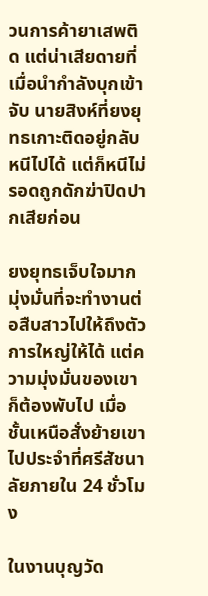วนการค้ายาเสพติด แต่น่าเสียดายที่เมื่อนำกำลังบุกเข้าจับ นายสิงห์ที่ยงยุทธเกาะติดอยู่กลับหนีไปได้ แต่ก็หนีไม่รอดถูกดักฆ่าปิดปากเสียก่อน

ยงยุทธเจ็บใจมากมุ่งมั่นที่จะทำงานต่อสืบสาวไปให้ถึงตัวการใหญ่ให้ได้ แต่ความมุ่งมั่นของเขาก็ต้องพับไป เมื่อชั้นเหนือสั่งย้ายเขาไปประจำที่ศรีสัชนาลัยภายใน 24 ชั่วโมง

ในงานบุญวัด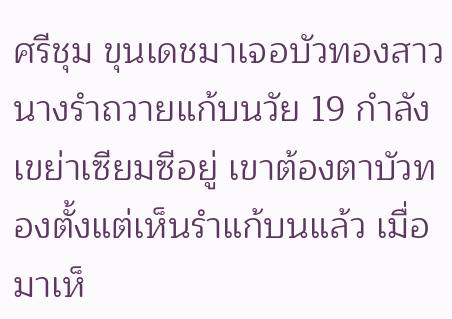ศรีชุม ขุนเดชมาเจอบัวทองสาวนางรำถวายแก้บนวัย 19 กำลังเขย่าเซียมซีอยู่ เขาต้องตาบัวทองตั้งแต่เห็นรำแก้บนแล้ว เมื่อมาเห็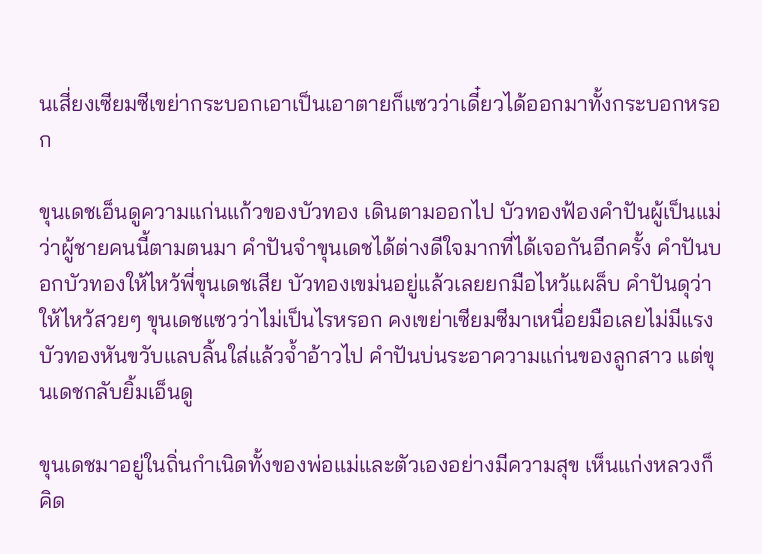นเสี่ยงเซียมซีเขย่ากระบอกเอาเป็นเอาตายก็แซวว่าเดี๋ยวได้ออกมาทั้งกระบอกหรอก

ขุนเดชเอ็นดูความแก่นแก้วของบัวทอง เดินตามออกไป บัวทองฟ้องคำปันผู้เป็นแม่ว่าผู้ชายคนนี้ตามตนมา คำปันจำขุนเดชได้ต่างดีใจมากที่ได้เจอกันอีกครั้ง คำปันบอกบัวทองให้ไหว้พี่ขุนเดชเสีย บัวทองเขม่นอยู่แล้วเลยยกมือไหว้แผล็บ คำปันดุว่าให้ไหว้สวยๆ ขุนเดชแซวว่าไม่เป็นไรหรอก คงเขย่าเซียมซีมาเหนื่อยมือเลยไม่มีแรง บัวทองหันขวับแลบลิ้นใส่แล้วจ้ำอ้าวไป คำปันบ่นระอาความแก่นของลูกสาว แต่ขุนเดชกลับยิ้มเอ็นดู

ขุนเดชมาอยู่ในถิ่นกำเนิดทั้งของพ่อแม่และตัวเองอย่างมีความสุข เห็นแก่งหลวงก็คิด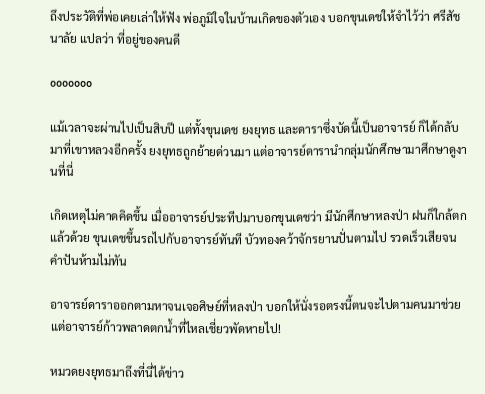ถึงประวัติที่พ่อเคยเล่าให้ฟัง พ่อภูมิใจในบ้านเกิดของตัวเอง บอกขุนเดชให้จำไว้ว่า ศรีสัชนาลัย แปลว่า ที่อยู่ของคนดี

ooooooo

แม้เวลาจะผ่านไปเป็นสิบปี แต่ทั้งขุนเดช ยงยุทธ และดาราซึ่งบัดนี้เป็นอาจารย์ ก็ได้กลับมาที่เขาหลวงอีกครั้ง ยงยุทธถูกย้ายด่วนมา แต่อาจารย์ดารานำกลุ่มนักศึกษามาศึกษาดูงานที่นี่

เกิดเหตุไม่คาดคิดขึ้น เมื่ออาจารย์ประทีปมาบอกขุนเดชว่า มีนักศึกษาหลงป่า ฝนก็ใกล้ตกแล้วด้วย ขุนเดชขึ้นรถไปกับอาจารย์ทันที บัวทองคว้าจักรยานปั่นตามไป รวดเร็วเสียจนคำปันห้ามไม่ทัน

อาจารย์ดาราออกตามหาจนเจอศิษย์ที่หลงป่า บอกให้นั่งรอตรงนี้ตนจะไปตามคนมาช่วย แต่อาจารย์ก้าวพลาดตกน้ำที่ไหลเชี่ยวพัดหายไป!

หมวดยงยุทธมาถึงที่นี่ได้ข่าว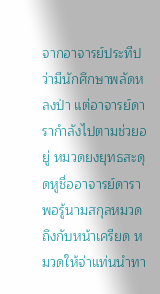จากอาจารย์ประทีปว่ามีนักศึกษาพลัดหลงป่า แต่อาจารย์ดารากำลังไปตามช่วยอยู่ หมวดยงยุทธสะดุดหูชื่ออาจารย์ดารา พอรู้นามสกุลหมวดถึงกับหน้าเครียด หมวดให้จ่าแท่นนำทา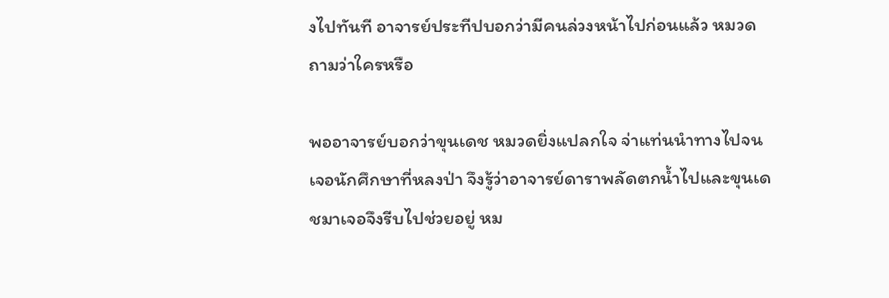งไปทันที อาจารย์ประทีปบอกว่ามีคนล่วงหน้าไปก่อนแล้ว หมวดถามว่าใครหรือ

พออาจารย์บอกว่าขุนเดช หมวดยิ่งแปลกใจ จ่าแท่นนำทางไปจนเจอนักศึกษาที่หลงป่า จึงรู้ว่าอาจารย์ดาราพลัดตกน้ำไปและขุนเดชมาเจอจึงรีบไปช่วยอยู่ หม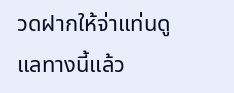วดฝากให้จ่าแท่นดูแลทางนี้แล้ว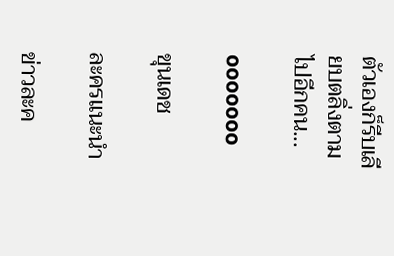ตัวเองก็รีบเลียบตลิ่งตามไปอีกคน...

ooooooo

ขุนเดช

ละครแนะนำ

ข่าวละค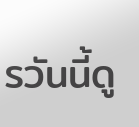รวันนี้ดู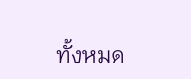ทั้งหมด